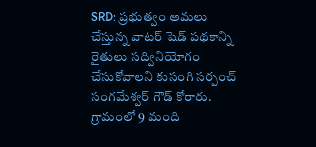SRD: ప్రభుత్వం అమలు చేస్తున్న వాటర్ షెడ్ పథకాన్ని రైతులు సద్వినియోగం చేసుకోవాలని కుసంగి సర్పంచ్ సంగమేశ్వర్ గౌడ్ కోరారు. గ్రామంలో 9 మంది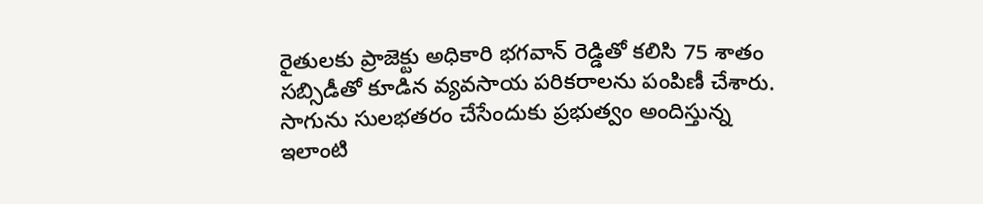రైతులకు ప్రాజెక్టు అధికారి భగవాన్ రెడ్డితో కలిసి 75 శాతం సబ్సిడీతో కూడిన వ్యవసాయ పరికరాలను పంపిణీ చేశారు. సాగును సులభతరం చేసేందుకు ప్రభుత్వం అందిస్తున్న ఇలాంటి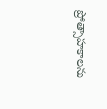ప్రోత్సాహకాలను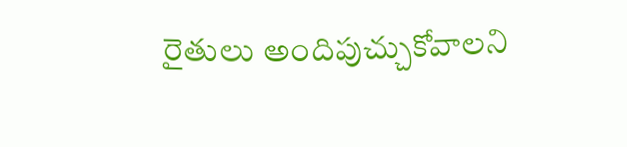రైతులు అందిపుచ్చుకోవాలని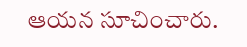ఆయన సూచించారు.